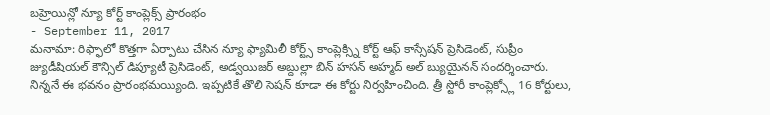బహ్రెయిన్లో న్యూ కోర్ట్ కాంప్లెక్స్ ప్రారంభం
- September 11, 2017
మనామా: రిఫ్ఫాలో కొత్తగా ఏర్పాటు చేసిన న్యూ ఫ్యామిలీ కోర్ట్స్ కాంప్లెక్స్ని కోర్ట్ ఆఫ్ కాస్సేషన్ ప్రెసిడెంట్, సుప్రీం జ్యుడీషియల్ కౌన్సిల్ డిప్యూటీ ప్రెసిడెంట్, అడ్వయిజర్ అబ్దుల్లా బిన్ హసన్ అహ్మద్ అల్ బ్యుయైనన్ సందర్శించారు. నిన్ననే ఈ భవనం ప్రారంభమయ్యింది. ఇప్పటికే తొలి సెషన్ కూడా ఈ కోర్టు నిర్వహించింది. త్రీ స్టోరీ కాంప్లెక్స్లో 16 కోర్టులు,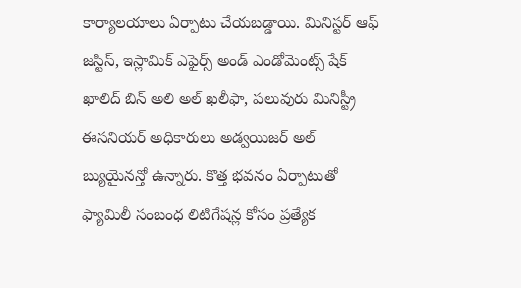కార్యాలయాలు ఏర్పాటు చేయబడ్డాయి. మినిస్టర్ ఆఫ్ జస్టిస్, ఇస్లామిక్ ఎఫైర్స్ అండ్ ఎండోమెంట్స్ షేక్ ఖాలిద్ బిన్ అలి అల్ ఖలీఫా, పలువురు మినిస్ట్రీ ఈసనియర్ అధికారులు అడ్వయిజర్ అల్ బ్యుయైనన్తో ఉన్నారు. కొత్త భవనం ఏర్పాటుతో ఫ్యామిలీ సంబంధ లిటిగేషన్ల కోసం ప్రత్యేక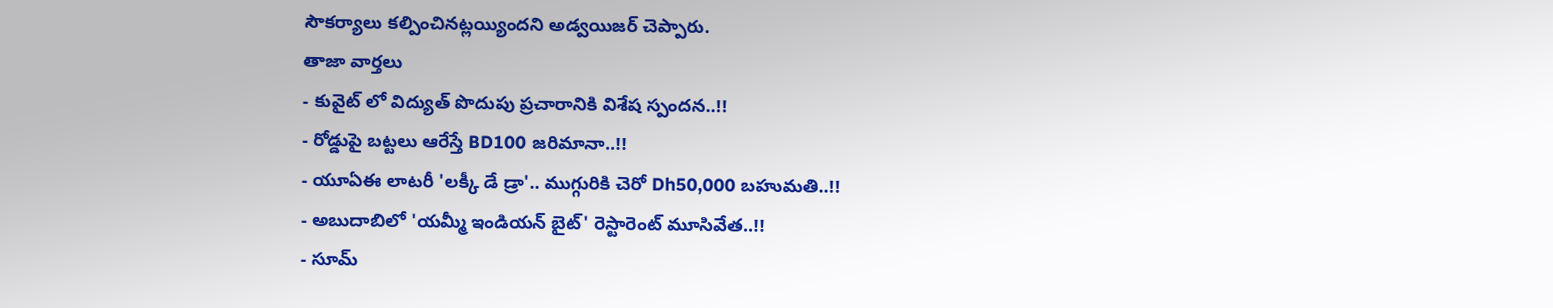సౌకర్యాలు కల్పించినట్లయ్యిందని అడ్వయిజర్ చెప్పారు.
తాజా వార్తలు
- కువైట్ లో విద్యుత్ పొదుపు ప్రచారానికి విశేష స్పందన..!!
- రోడ్డుపై బట్టలు ఆరేస్తే BD100 జరిమానా..!!
- యూఏఈ లాటరీ 'లక్కీ డే డ్రా'.. ముగ్గురికి చెరో Dh50,000 బహుమతి..!!
- అబుదాబిలో 'యమ్మీ ఇండియన్ బైట్' రెస్టారెంట్ మూసివేత..!!
- సూమ్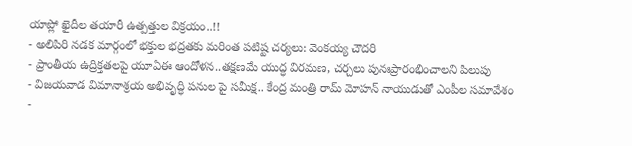యాప్లో ఖైదీల తయారీ ఉత్పత్తుల విక్రయం..!!
- అలిపిరి నడక మార్గంలో భక్తుల భద్రతకు మరింత పటిష్ట చర్యలు: వెంకయ్య చౌదరి
- ప్రాంతీయ ఉద్రిక్తతలపై యూఏఈ ఆందోళన..తక్షణమే యుద్ధ విరమణ, చర్చలు పునఃప్రారంభించాలని పిలుపు
- విజయవాడ విమానాశ్రయ అభివృద్ధి పనుల పై సమీక్ష.. కేంద్ర మంత్రి రామ్ మోహన్ నాయుడుతో ఎంపీల సమావేశం
-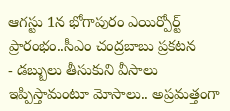ఆగస్టు 1న భోగాపురం ఎయిర్పోర్ట్ ప్రారంభం..సీఎం చంద్రబాబు ప్రకటన
- డబ్బులు తీసుకుని వీసాలు ఇప్పిస్తామంటూ మోసాలు.. అప్రమత్తంగా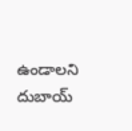ఉండాలని దుబాయ్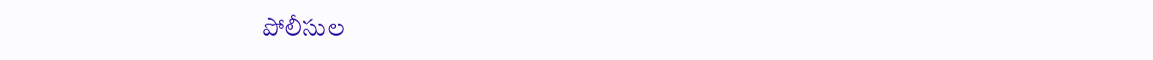పోలీసుల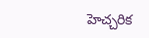హెచ్చరిక